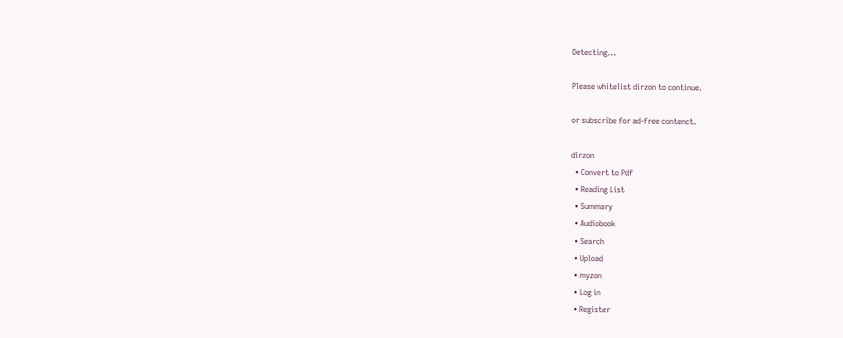Detecting...

Please whitelist dirzon to continue.

or subscribe for ad-free contenct.

dirzon
  • Convert to Pdf
  • Reading List
  • Summary
  • Audiobook
  • Search
  • Upload
  • myzon
  • Log in
  • Register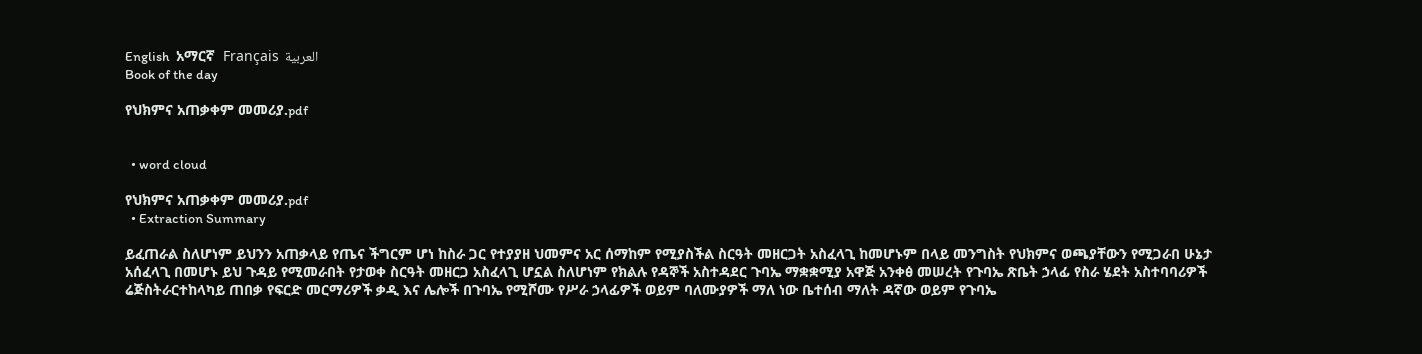English  አማርኛ  Français  العربية
Book of the day

የህክምና አጠቃቀም መመሪያ.pdf


  • word cloud

የህክምና አጠቃቀም መመሪያ.pdf
  • Extraction Summary

ይፈጠራል ስለሆነም ይህንን አጠቃላይ የጤና ችግርም ሆነ ከስራ ጋር የተያያዘ ህመምና አር ሰማከም የሚያስችል ስርዓት መዘርጋት አስፈላጊ ከመሆኑም በላይ መንግስት የህክምና ወጫያቸውን የሚጋራበ ሁኔታ አሰፈላጊ በመሆኑ ይህ ጉዳይ የሚመራበት የታወቀ ስርዓት መዘርጋ አስፈላጊ ሆኗል ስለሆነም የክልሉ የዳኞች አስተዳደር ጉባኤ ማቋቋሚያ አዋጅ አንቀፅ መሠረት የጉባኤ ጽቤት ኃላፊ የስራ ሄደት አስተባባሪዎች ሬጅስትራርተከላካይ ጠበቃ የፍርድ መርማሪዎች ቃዲ እና ሌሎች በጉባኤ የሚሾሙ የሥራ ኃላፊዎች ወይም ባለሙያዎች ማለ ነው ቤተሰብ ማለት ዳኛው ወይም የጉባኤ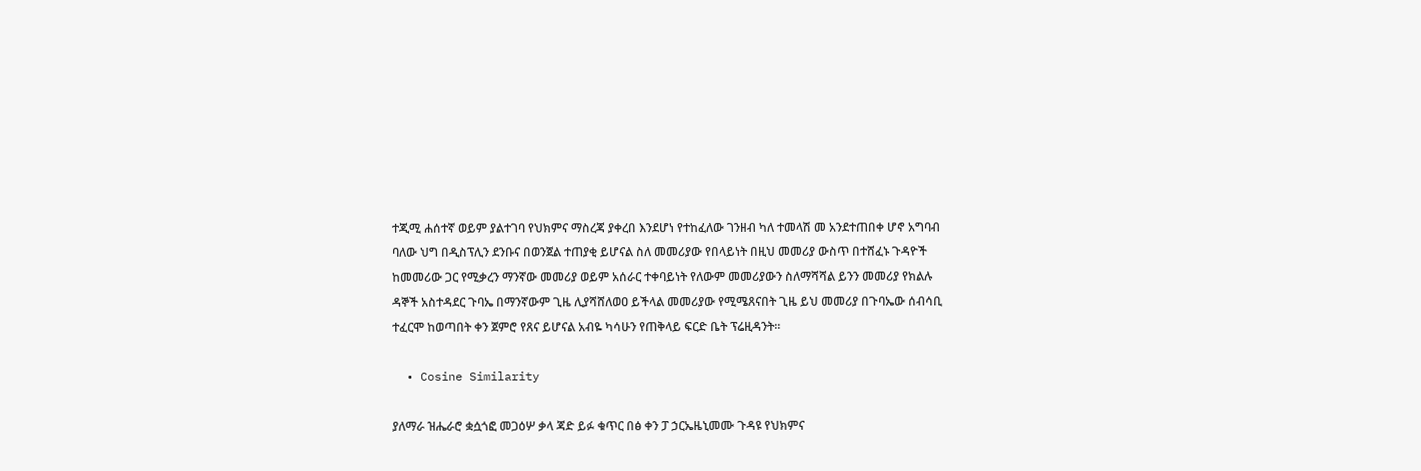ተጂሚ ሐሰተኛ ወይም ያልተገባ የህክምና ማስረጃ ያቀረበ እንደሆነ የተከፈለው ገንዘብ ካለ ተመላሽ መ አንደተጠበቀ ሆኖ አግባብ ባለው ህግ በዲስፕሊን ደንቡና በወንጀል ተጠያቂ ይሆናል ስለ መመሪያው የበላይነት በዚህ መመሪያ ውስጥ በተሸፈኑ ጉዳዮች ከመመሪው ጋር የሚቃረን ማንኛው መመሪያ ወይም አሰራር ተቀባይነት የለውም መመሪያውን ስለማሻሻል ይንን መመሪያ የክልሉ ዳኞች አስተዳደር ጉባኤ በማንኛውም ጊዜ ሊያሻሸለወዐ ይችላል መመሪያው የሚሜጸናበት ጊዜ ይህ መመሪያ በጉባኤው ሰብሳቢ ተፈርሞ ከወጣበት ቀን ጀምሮ የጸና ይሆናል አብዬ ካሳሁን የጠቅላይ ፍርድ ቤት ፕሬዚዳንት።

  • Cosine Similarity

ያለማራ ዝሔራሮ ቋሷጎፎ መጋዕሦ ቃላ ጃድ ይፉ ቁጥር በፅ ቀን ፓ ኃርኤዜኒመሙ ጉዳዩ የህክምና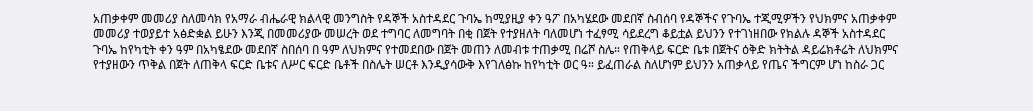አጠቃቀም መመሪያ ስለመሳክ የአማራ ብሔራዊ ክልላዊ መንግስት የዳኞች አስተዳደር ጉባኤ ከሚያዚያ ቀን ዓፖ በአካሄደው መደበኛ ስብሰባ የዳኞችና የጉባኤ ተጂሚዎችን የህክምና አጠቃቀም መመሪያ ተወያይተ አፅድቋል ይሁን እንጂ በመመሪያው መሠረት ወደ ተግባር ለመግባት በቂ በጀት የተያዘለት ባለመሆነ ተፈፃሚ ሳይደረግ ቆይቷል ይህንን የተገነዘበው የክልሉ ዳኞች አስተዳደር ጉባኤ ከየካቲት ቀን ዓም በአካፄደው መደበኛ ስበሰባ በ ዓም ለህክምና የተመደበው በጀት መጠን ለመብቱ ተጠቃሚ በሬሾ ስሌ። የጠቅላይ ፍርድ ቤቱ በጀትና ዕቅድ ክትትል ዳይሬክቶሬት ለህክምና የተያዘውን ጥቅል በጀት ለጠቅላ ፍርድ ቤቱና ለሥር ፍርድ ቤቶች በስሌት ሠርቶ እንዲያሳውቅ እየገለፅኩ ከየካቲት ወር ዓ። ይፈጠራል ስለሆነም ይህንን አጠቃላይ የጤና ችግርም ሆነ ከስራ ጋር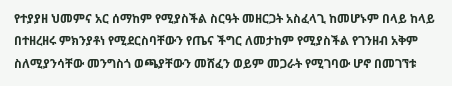የተያያዘ ህመምና አር ሰማከም የሚያስችል ስርዓት መዘርጋት አስፈላጊ ከመሆኑም በላይ ከላይ በተዘረዘሩ ምክንያቶነ የሚደርስባቸውን የጤና ችግር ለመታከም የሚያስችል የገንዘብ አቅም ስለሚያንሳቸው መንግስጎ ወጫያቸውን መሸፈን ወይም መጋራት የሚገባው ሆኖ በመገኘቱ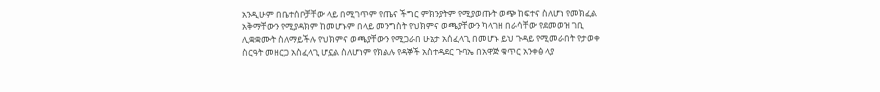አንዲሁም በቤተሰቦቻቸው ላይ በሚገጥም የጤና ችግር ምክንያትም የሚያወጡት ወጭ ከፍተና ስለሆነ የመክፈል አቅማቸውን የሚያዳክም ከመሆኑም በላይ መንግስት የህክምና ወጫያቸውን ካላገዘ በራሳቸው የደመወዝ ገቢ ሊቋቋሙት ስለማይችሉ የህክምና ወጫያቸውን የሚጋራበ ሁኔታ አሰፈላጊ በመሆኑ ይህ ጉዳይ የሚመራበት የታወቀ ስርዓት መዘርጋ አስፈላጊ ሆኗል ስለሆነም የክልሉ የዳኞች አስተዳደር ጉባኤ በአዋጅ ቁጥር አንቀፅ ላያ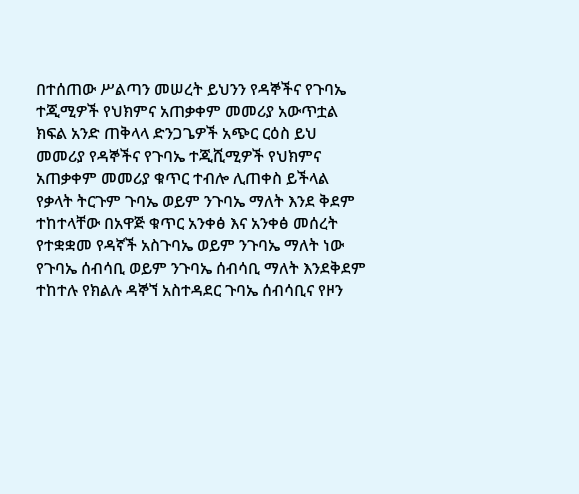በተሰጠው ሥልጣን መሠረት ይህንን የዳኞችና የጉባኤ ተጂሚዎች የህክምና አጠቃቀም መመሪያ አውጥቷል ክፍል አንድ ጠቅላላ ድንጋጌዎች አጭር ርዕስ ይህ መመሪያ የዳኞችና የጉባኤ ተጂሺሚዎች የህክምና አጠቃቀም መመሪያ ቁጥር ተብሎ ሊጠቀስ ይችላል የቃላት ትርጉም ጉባኤ ወይም ንጉባኤ ማለት እንደ ቅደም ተከተላቸው በአዋጅ ቁጥር አንቀፅ እና አንቀፅ መሰረት የተቋቋመ የዳኛች አስጉባኤ ወይም ንጉባኤ ማለት ነው የጉባኤ ሰብሳቢ ወይም ንጉባኤ ሰብሳቢ ማለት እንደቅደም ተከተሉ የክልሉ ዳኞኘ አስተዳደር ጉባኤ ሰብሳቢና የዞን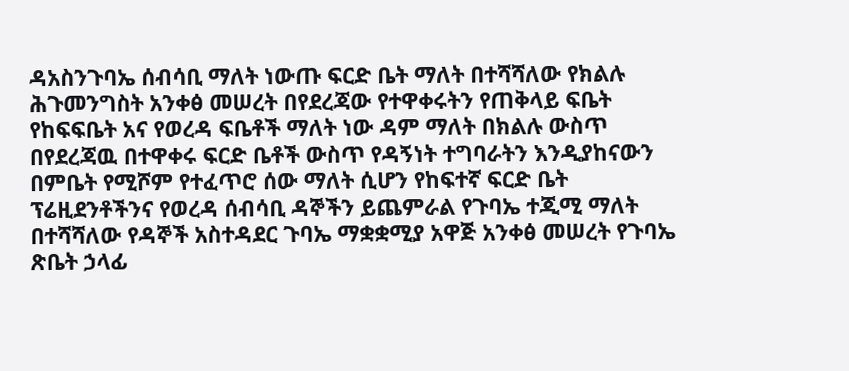ዳአስንጉባኤ ሰብሳቢ ማለት ነውጡ ፍርድ ቤት ማለት በተሻሻለው የክልሉ ሕጉመንግስት አንቀፅ መሠረት በየደረጃው የተዋቀሩትን የጠቅላይ ፍቤት የከፍፍቤት አና የወረዳ ፍቤቶች ማለት ነው ዳም ማለት በክልሉ ውስጥ በየደረጃዉ በተዋቀሩ ፍርድ ቤቶች ውስጥ የዳኝነት ተግባራትን እንዲያከናውን በምቤት የሚሾም የተፈጥሮ ሰው ማለት ሲሆን የከፍተኛ ፍርድ ቤት ፕሬዚደንቶችንና የወረዳ ሰብሳቢ ዳኞችን ይጨምራል የጉባኤ ተጂሚ ማለት በተሻሻለው የዳኞች አስተዳደር ጉባኤ ማቋቋሚያ አዋጅ አንቀፅ መሠረት የጉባኤ ጽቤት ኃላፊ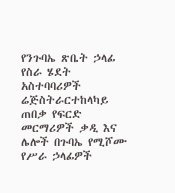የንጉባኤ ጽቤት ኃላፊ የስራ ሄደት አስተባባሪዎች ሬጅስትራርተከላካይ ጠበቃ የፍርድ መርማሪዎች ቃዲ እና ሌሎች በጉባኤ የሚሾሙ የሥራ ኃላፊዎች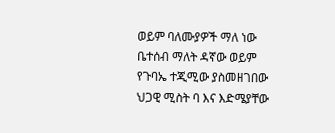ወይም ባለሙያዎች ማለ ነው ቤተሰብ ማለት ዳኛው ወይም የጉባኤ ተጂሚው ያስመዘገበው ህጋዊ ሚስት ባ እና እድሜያቸው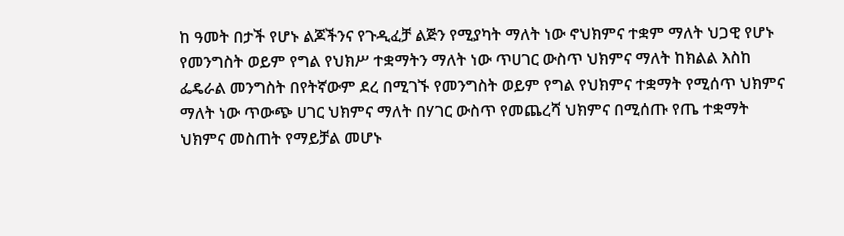ከ ዓመት በታች የሆኑ ልጆችንና የጉዲፈቻ ልጅን የሚያካት ማለት ነው ኖህክምና ተቋም ማለት ህጋዊ የሆኑ የመንግስት ወይም የግል የህክሥ ተቋማትን ማለት ነው ጥሀገር ውስጥ ህክምና ማለት ከክልል እስከ ፌዴራል መንግስት በየትኛውም ደረ በሚገኙ የመንግስት ወይም የግል የህክምና ተቋማት የሚሰጥ ህክምና ማለት ነው ጥውጭ ሀገር ህክምና ማለት በሃገር ውስጥ የመጨረሻ ህክምና በሚሰጡ የጤ ተቋማት ህክምና መስጠት የማይቻል መሆኑ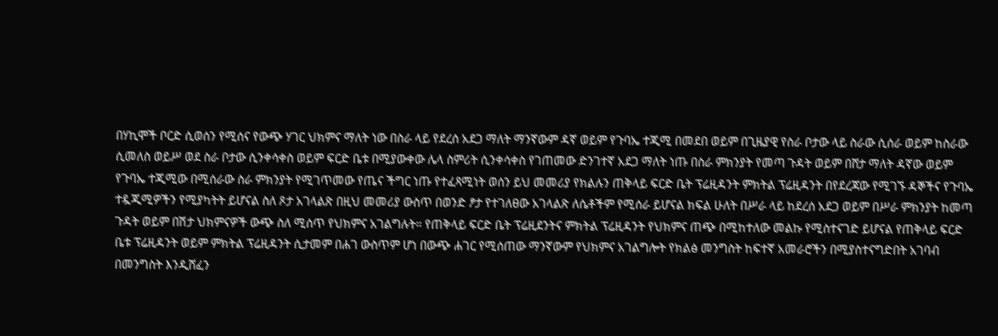በሃኪሞች ቦርድ ሲወሰን የሚሰና የውጭ ሃገር ህክምና ማለት ነው በስራ ላይ የደረሰ አደጋ ማለት ማንኛውም ዳኛ ወይም የጉባኤ ተጂሚ በመደበ ወይም በጊዜያዊ የስራ ቦታው ላይ ስራው ሲሰራ ወይም ከስራው ሲመለስ ወይሥ ወደ ስራ ቦታው ሲንቀሳቀስ ወይም ፍርድ ቤቱ በሚያውቀው ሌላ ስምሪት ሲንቀሳቀስ የገጠመው ድንገተኛ አደጋ ማለት ነጡ በስራ ምክንያት የመጣ ጉዳት ወይም በሸታ ማለት ዳኛው ወይም የጉባኤ ተጂሚው በሚሰራው ስራ ምክንያት የሚገጥመው የጤና ችግር ነጡ የተፈጻሚነት ወሰን ይህ መመሪያ የክልሉን ጠቅላይ ፍርድ ቤት ፕሬዚዳንት ምክትል ፕሬዚዳንት በየደረጃው የሚገኙ ዳኞችና የጉባኤ ተዷጂሚዎችን የሚያካትት ይሆናል ስለ ጾታ አገላልጽ በዚህ መመሪያ ውስጥ በወንድ ፆታ የተገለፀው አገላልጽ ለሴቶችም የሚሰራ ይሆናል ክፍል ሁለት በሥራ ላይ ከደረሰ አደጋ ወይም በሥራ ምክንያት ከመጣ ጉዳት ወይም በሽታ ህክምናዎች ውጭ ስለ ሚሰጥ የህክምና አገልግሉት። የጠቅላይ ፍርድ ቤት ፕሬዚደንትና ምክትል ፕሬዚዳንት የህክምና ጠጭ በሚከተለው መልኩ የሚስተናገድ ይሆናል የጠቅላይ ፍርድ ቤቱ ፕሬዚዳንት ወይም ምክትል ፕሬዚዳንት ሲታመም በሐገ ውስጥም ሆነ በውጭ ሐገር የሚሰጠው ማንኛውም የህክምና አገልግሎት የክልፅ መንግስት ከፍተኛ አመራሮችን በሚያስተናግድበት አገባብ በመንግስት እንዲሸፈን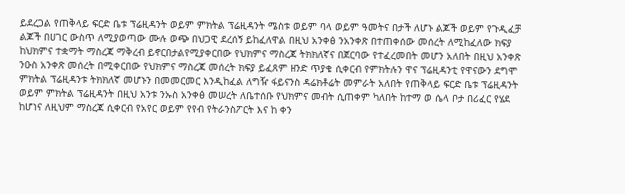ይደረጋል የጠቅላይ ፍርድ ቤቱ ፕሬዚዳንት ወይም ምክትል ፕሬዚዳንት ሜስቱ ወይም ባላ ወይም ዓመትና በታች ለሆኑ ልጆች ወይም የጉዲፈቻ ልጆች በሀገር ውስጥ ለሚያወጣው ሙሉ ወጭ በህጋዊ ደረሰኝ ይከፈለዋል በዚህ አንቀፅ ንአንቀጽ በተጠቀሰው መሰረት ለሚከፈለው ክፍያ ከህክምና ተቋማት ማስረጃ ማቅረብ ይኖርበታልየሚያቀርበው የህክምና ማስረጃ ትክክለኛና በጀርባው የተፈረመበት መሆን አለበት በዚህ አንቀጽ ንዑስ አንቀጽ መሰረት በሚቀርበው የህክምና ማስረጃ መሰረት ክፍያ ይፈጸም ዘንድ ጥያቄ ሲቀርብ የምክትሉን ዋና ፕሬዚዳንቲ የዋናውን ደግሞ ምክትል ፕሬዚዳንቱ ትክክለኛ መሆኑን በመመርመር እንዲከፈል ለግዥ ፋይናንስ ዳሬክቶሬት መምራት አለበት የጠቅላይ ፍርድ ቤቱ ፕሬዚዳንት ወይም ምክትል ፕሬዚዳንት በዚህ አንቱ ንኡስ አንቀፅ መሠረት ለቤተሰቡ የህክምና መብት ሲጠቀም ካለበት ከተማ ወ ሴላ ቦታ በሪፈር የሄደ ከሆነና ለዚህም ማስረጃ ሲቀርብ የአየር ወይም የየብ የትራንስፖርት እና ከ ቀን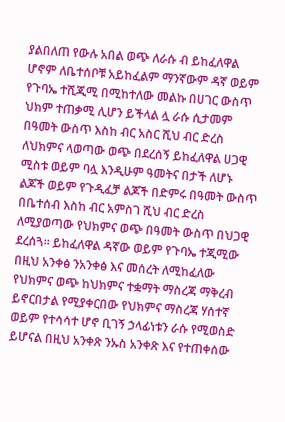ያልበለጠ የውሉ አበል ወጭ ለራሱ ብ ይከፈለዋል ሆኖም ለቤተሰቦቹ አይከፈልም ማንኛውም ዳኛ ወይም የጉባኤ ተሺጂሚ በሚከተለው መልኩ በሀገር ውስጥ ህክም ተጠቃሚ ሊሆን ይችላል ሏ ራሱ ሲታመም በዓመት ውስጥ እስከ ብር አስር ሺህ ብር ድረስ ለህክምና ላወጣው ወጭ በደረሰኝ ይከፈለዋል ሀጋዊ ሚስቱ ወይም ባሏ እንዲሁም ዓመትና በታች ለሆኑ ልጆች ወይም የጉዲፈቻ ልጆች በድምሩ በዓመት ውስጥ በቤተሰብ እስከ ብር አምስገ ሺህ ብር ድረስ ለሚያወጣው የህክምና ወጭ በዓመት ውስጥ በህጋዊ ደረሰጓ። ይከፈለዋል ዳኛው ወይም የጉባኤ ተጂሚው በዚህ አንቀፅ ንአንቀፅ እና መሰረት ለሚከፈለው የህክምና ወጭ ከህክምና ተቋማት ማስረጃ ማቅረብ ይኖርበታል የሚያቀርበው የህክምና ማስረጃ ሃሰተኛ ወይም የተሳሳተ ሆኖ ቢገኝ ኃላፊነቱን ራሱ የሚወስድ ይሆናል በዚህ አንቀጽ ንኡስ አንቀጽ እና የተጠቀሰው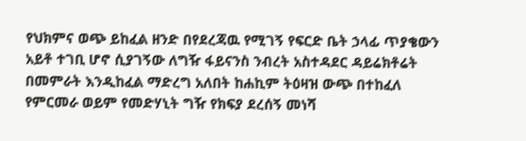የህክምና ወጭ ይከፈል ዘንድ በየደረጃዉ የሚገኝ የፍርድ ቤት ኃላፊ ጥያቄውን አይቶ ተገቢ ሆኖ ሲያገኝው ለግዥ ፋይናንስ ንብረት አስተዳደር ዳይሬክቶሬት በመምራት እንዲከፈል ማድረግ አለበት ከሐኪም ትዕዛዝ ውጭ በተከፈለ የምርመራ ወይም የመድሃኒት ግዥ የክፍያ ደረሰኝ መነሻ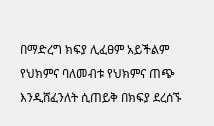በማድረግ ክፍያ ሊፈፀም አይችልም የህክምና ባለመብቱ የህክምና ጠጭ እንዲሸፈንለት ሲጠይቅ በክፍያ ደረሰኙ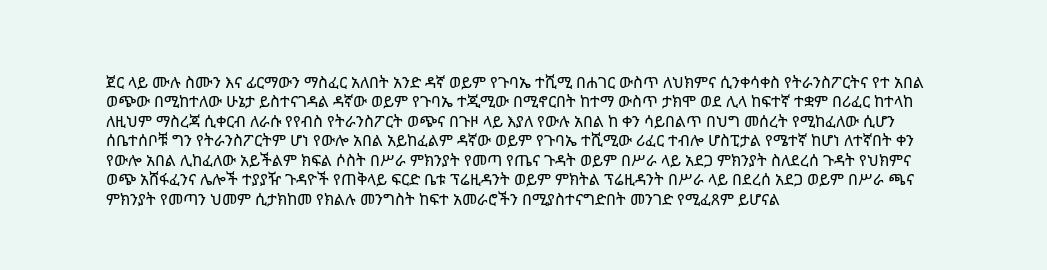ጀር ላይ ሙሉ ስሙን እና ፊርማውን ማስፈር አለበት አንድ ዳኛ ወይም የጉባኤ ተሺሚ በሐገር ውስጥ ለህክምና ሲንቀሳቀስ የትራንስፖርትና የተ አበል ወጭው በሚከተለው ሁኔታ ይስተናገዳል ዳኛው ወይም የጉባኤ ተጂሚው በሚኖርበት ከተማ ውስጥ ታክሞ ወደ ሊላ ከፍተኛ ተቋም በሪፈር ከተላከ ለዚህም ማስረጃ ሲቀርብ ለራሱ የየብስ የትራንስፖርት ወጭና በጉዞ ላይ እያለ የውሉ አበል ከ ቀን ሳይበልጥ በህግ መሰረት የሚከፈለው ሲሆን ሰቤተሰቦቹ ግን የትራንስፖርትም ሆነ የውሎ አበል አይከፈልም ዳኛው ወይም የጉባኤ ተሺሚው ሪፈር ተብሎ ሆስፒታል የሜተኛ ከሆነ ለተኛበት ቀን የውሎ አበል ሊከፈለው አይችልም ክፍል ሶስት በሥራ ምክንያት የመጣ የጤና ጉዳት ወይም በሥራ ላይ አደጋ ምክንያት ስለደረሰ ጉዳት የህክምና ወጭ አሸፋፈንና ሌሎች ተያያዥ ጉዳዮች የጠቅላይ ፍርድ ቤቱ ፕሬዚዳንት ወይም ምክትል ፕሬዚዳንት በሥራ ላይ በደረሰ አደጋ ወይም በሥራ ጫና ምክንያት የመጣን ህመም ሲታክከመ የክልሉ መንግስት ከፍተ አመራሮችን በሚያስተናግድበት መንገድ የሚፈጸም ይሆናል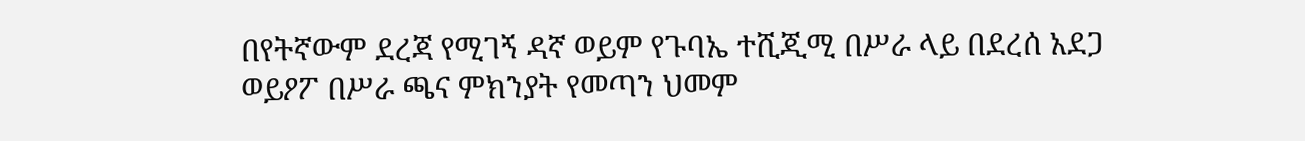በየትኛውም ደረጃ የሚገኝ ዳኛ ወይም የጉባኤ ተሺጂሚ በሥራ ላይ በደረሰ አደጋ ወይዖፖ በሥራ ጫና ምክንያት የመጣን ህመም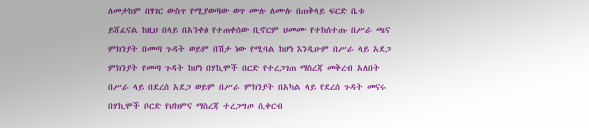ለመታከም በፃገር ውስጥ የሚያወጣው ወጥ ሙሉ ለሙሉ በጠቅላይ ፍርድ ቤቱ ይሸፈናል ከዚህ በላይ በአንቀፅ የተጠቀሰው ቢኖርም ህመሙ የተከሰተጡ በሥራ ጫና ምክንያት በመጣ ጉዳት ወይም በሽታ ነው የሚባል ከሆነ እንዲሁም በሥራ ላይ አደጋ ምክንያት የመጣ ጉዳት ከሆነ በሃኪሞች በርድ የተረጋገጠ ማስረጃ መቅረብ አለበት በሥራ ላይ በደረሰ አደጋ ወይም በሥራ ምክንያት በአካል ላይ የደረሰ ጉዳት መናሩ በሃኪሞች ቦርድ የህክምና ማስረጃ ተረጋግጦ ሲቀርብ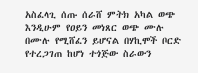አስፈላጊ ሰጡ ሰራሸ ምትክ አካል ወጭ እንዲሁም የዐይን መነጸር ወጭ ሙሉ በሙሉ የሚሸፈን ይሆናል በሃኪሞች ቦርድ የተረጋገጠ ከሆነ ተጎጅው ስራውን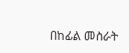በከፊል መስራት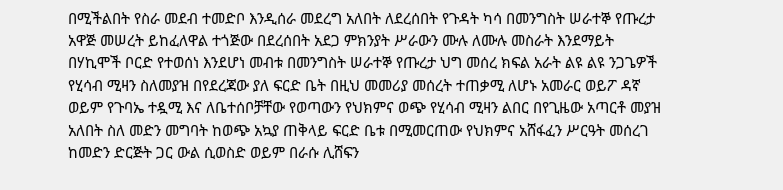በሚችልበት የስራ መደብ ተመድቦ እንዲሰራ መደረግ አለበት ለደረሰበት የጉዳት ካሳ በመንግስት ሠራተኞ የጡረታ አዋጅ መሠረት ይከፈለዋል ተጎጅው በደረሰበት አደጋ ምክንያት ሥራውን ሙሉ ለሙሉ መስራት እንደማይት በሃኪሞች ቦርድ የተወሰነ እንደሆነ መብቱ በመንግስት ሠራተኞ የጡረታ ህግ መሰረ ክፍል አራት ልዩ ልዩ ንጋጌዎች የሂሳብ ሚዛን ስለመያዝ በየደረጃው ያለ ፍርድ ቤት በዚህ መመሪያ መሰረት ተጠቃሚ ለሆኑ አመራር ወይፖ ዳኛ ወይም የጉባኤ ተዷሚ እና ለቤተሰቦቻቸው የወጣውን የህክምና ወጭ የሂሳብ ሚዛን ልበር በየጊዜው አጣርቶ መያዝ አለበት ስለ መድን መግባት ከወጭ አኳያ ጠቅላይ ፍርድ ቤቱ በሚመርጠው የህክምና አሸፋፈን ሥርዓት መሰረገ ከመድን ድርጅት ጋር ውል ሲወስድ ወይም በራሱ ሊሸፍን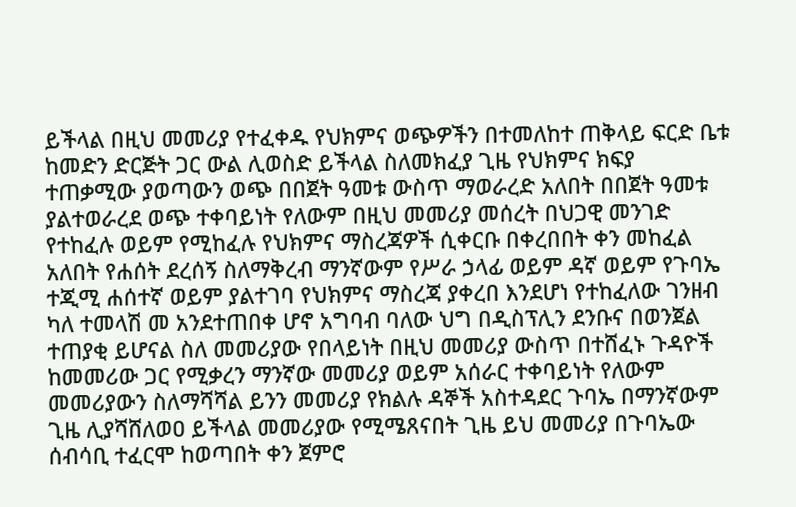ይችላል በዚህ መመሪያ የተፈቀዱ የህክምና ወጭዎችን በተመለከተ ጠቅላይ ፍርድ ቤቱ ከመድን ድርጅት ጋር ውል ሊወስድ ይችላል ስለመክፈያ ጊዜ የህክምና ክፍያ ተጠቃሚው ያወጣውን ወጭ በበጀት ዓመቱ ውስጥ ማወራረድ አለበት በበጀት ዓመቱ ያልተወራረደ ወጭ ተቀባይነት የለውም በዚህ መመሪያ መሰረት በህጋዊ መንገድ የተከፈሉ ወይም የሚከፈሉ የህክምና ማስረጃዎች ሲቀርቡ በቀረበበት ቀን መከፈል አለበት የሐሰት ደረሰኝ ስለማቅረብ ማንኛውም የሥራ ኃላፊ ወይም ዳኛ ወይም የጉባኤ ተጂሚ ሐሰተኛ ወይም ያልተገባ የህክምና ማስረጃ ያቀረበ እንደሆነ የተከፈለው ገንዘብ ካለ ተመላሽ መ አንደተጠበቀ ሆኖ አግባብ ባለው ህግ በዲስፕሊን ደንቡና በወንጀል ተጠያቂ ይሆናል ስለ መመሪያው የበላይነት በዚህ መመሪያ ውስጥ በተሸፈኑ ጉዳዮች ከመመሪው ጋር የሚቃረን ማንኛው መመሪያ ወይም አሰራር ተቀባይነት የለውም መመሪያውን ስለማሻሻል ይንን መመሪያ የክልሉ ዳኞች አስተዳደር ጉባኤ በማንኛውም ጊዜ ሊያሻሸለወዐ ይችላል መመሪያው የሚሜጸናበት ጊዜ ይህ መመሪያ በጉባኤው ሰብሳቢ ተፈርሞ ከወጣበት ቀን ጀምሮ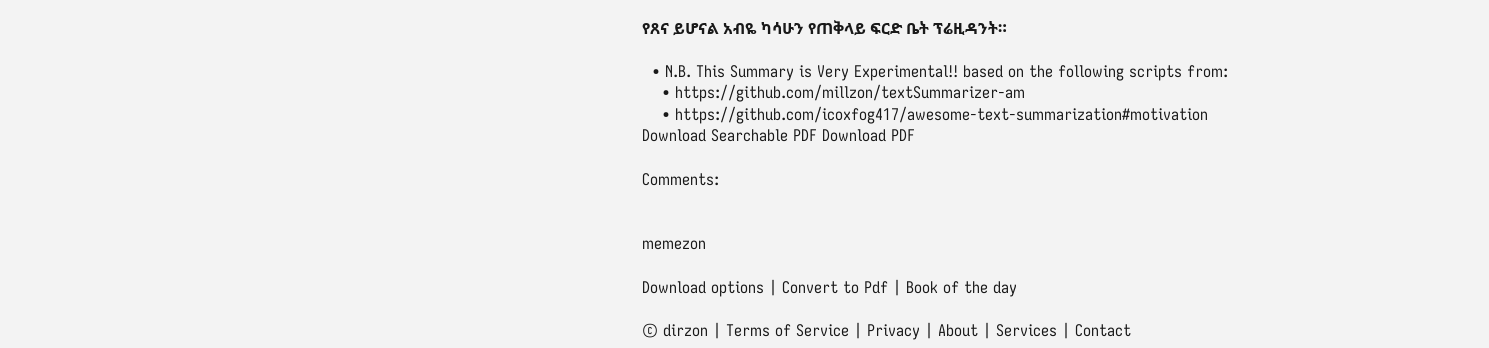የጸና ይሆናል አብዬ ካሳሁን የጠቅላይ ፍርድ ቤት ፕሬዚዳንት።

  • N.B. This Summary is Very Experimental!! based on the following scripts from:
    • https://github.com/millzon/textSummarizer-am
    • https://github.com/icoxfog417/awesome-text-summarization#motivation
Download Searchable PDF Download PDF

Comments:


memezon

Download options | Convert to Pdf | Book of the day

© dirzon | Terms of Service | Privacy | About | Services | Contact